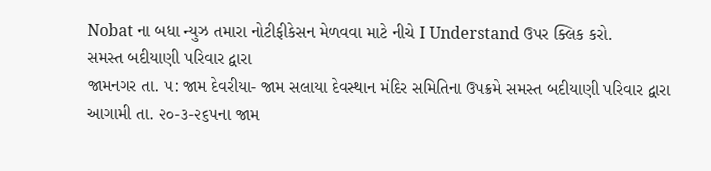Nobat ના બધા ન્યુઝ તમારા નોટીફીકેસન મેળવવા માટે નીચે I Understand ઉપર ક્લિક કરો.
સમસ્ત બદીયાણી પરિવાર દ્વારા
જામનગર તા. ૫: જામ દેવરીયા- જામ સલાયા દેવસ્થાન મંદિર સમિતિના ઉપક્રમે સમસ્ત બદીયાણી પરિવાર દ્વારા આગામી તા. ૨૦-૩-૨૬૫ના જામ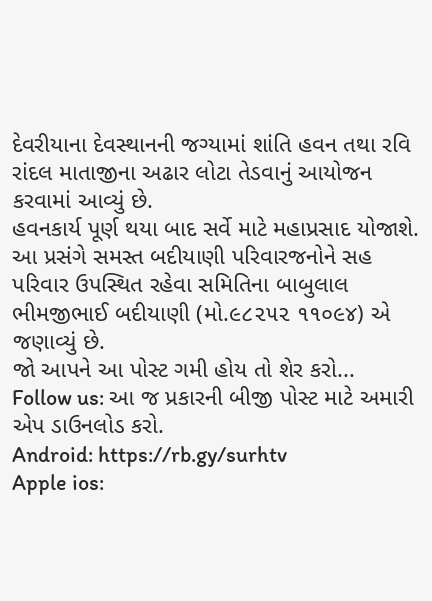દેવરીયાના દેવસ્થાનની જગ્યામાં શાંતિ હવન તથા રવિ રાંદલ માતાજીના અઢાર લોટા તેડવાનું આયોજન કરવામાં આવ્યું છે.
હવનકાર્ય પૂર્ણ થયા બાદ સર્વે માટે મહાપ્રસાદ યોજાશે. આ પ્રસંગે સમસ્ત બદીયાણી પરિવારજનોને સહ પરિવાર ઉપસ્થિત રહેવા સમિતિના બાબુલાલ ભીમજીભાઈ બદીયાણી (મો.૯૮૨૫૨ ૧૧૦૯૪) એ જણાવ્યું છે.
જો આપને આ પોસ્ટ ગમી હોય તો શેર કરો...
Follow us: આ જ પ્રકારની બીજી પોસ્ટ માટે અમારી એપ ડાઉનલોડ કરો.
Android: https://rb.gy/surhtv
Apple ios: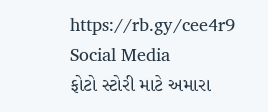https://rb.gy/cee4r9
Social Media
ફોટો સ્ટોરી માટે અમારા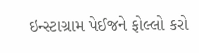ઇન્સ્ટાગ્રામ પેઈજને ફોલ્લો કરો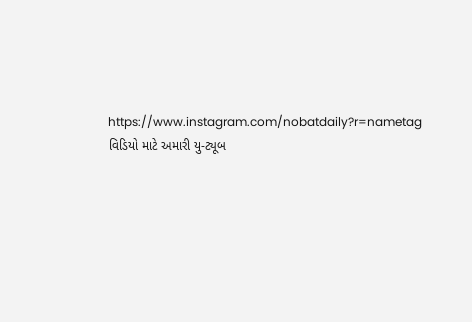https://www.instagram.com/nobatdaily?r=nametag
વિડિયો માટે અમારી યુ-ટ્યૂબ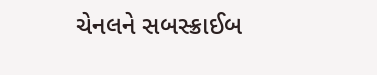ચેનલને સબસ્ક્રાઈબ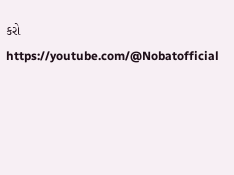કરો
https://youtube.com/@Nobatofficial